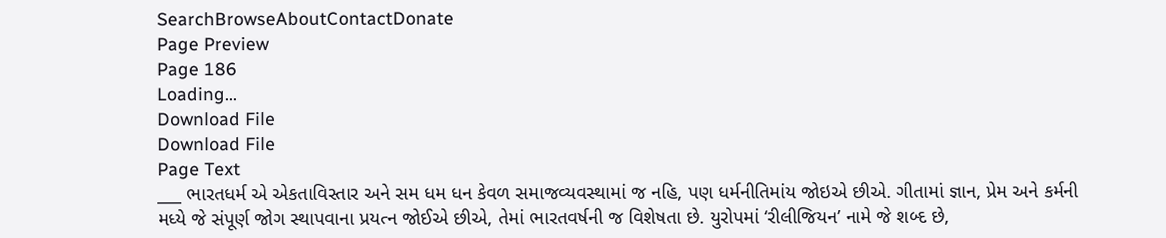SearchBrowseAboutContactDonate
Page Preview
Page 186
Loading...
Download File
Download File
Page Text
___ ભારતધર્મ એ એકતાવિસ્તાર અને સમ ધમ ધન કેવળ સમાજવ્યવસ્થામાં જ નહિ, પણ ધર્મનીતિમાંય જોઇએ છીએ. ગીતામાં જ્ઞાન, પ્રેમ અને કર્મની મધ્યે જે સંપૂર્ણ જોગ સ્થાપવાના પ્રયત્ન જોઈએ છીએ, તેમાં ભારતવર્ષની જ વિશેષતા છે. યુરોપમાં ‘રીલીજિયન’ નામે જે શબ્દ છે,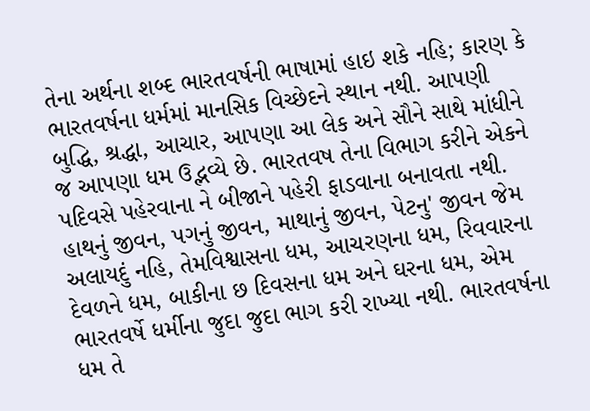તેના અર્થના શબ્દ ભારતવર્ષની ભાષામાં હાઇ શકે નહિ; કારણ કે ભારતવર્ષના ધર્મમાં માનસિક વિચ્છેદને સ્થાન નથી. આપણી બુદ્ધિ, શ્રદ્ધા, આચાર, આપણા આ લેક અને સૌને સાથે માંધીને જ આપણા ધમ ઉદ્ભવ્યે છે. ભારતવષ તેના વિભાગ કરીને એકને પદિવસે પહેરવાના ને બીજાને પહેરી ફાડવાના બનાવતા નથી. હાથનું જીવન, પગનું જીવન, માથાનું જીવન, પેટનુ' જીવન જેમ અલાયદું નહિ, તેમવિશ્વાસના ધમ, આચરણના ધમ, રિવવારના દેવળને ધમ, બાકીના છ દિવસના ધમ અને ઘરના ધમ, એમ ભારતવર્ષે ધર્મીના જુદા જુદા ભાગ કરી રાખ્યા નથી. ભારતવર્ષના ધમ તે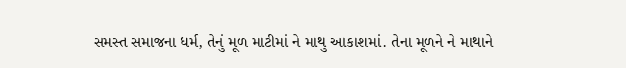સમસ્ત સમાજના ધર્મ, તેનું મૂળ માટીમાં ને માથુ આકાશમાં. તેના મૂળને ને માથાને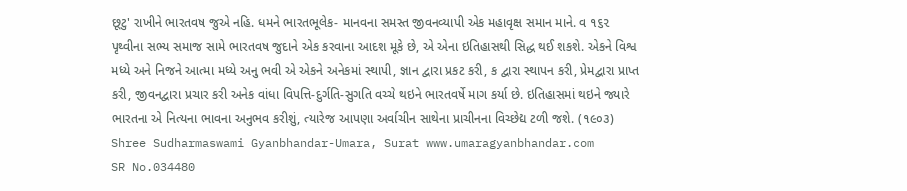છૂટુ' રાખીને ભારતવષ જુએ નહિ. ધમને ભારતભૂલેક- માનવના સમસ્ત જીવનવ્યાપી એક મહાવૃક્ષ સમાન માને. વ ૧૬૨ પૃથ્વીના સભ્ય સમાજ સામે ભારતવષ જુદાને એક કરવાના આદશ મૂકે છે, એ એના ઇતિહાસથી સિદ્ધ થઈ શકશે. એકને વિશ્વ મધ્યે અને નિજને આત્મા મધ્યે અનુ ભવી એ એકને અનેકમાં સ્થાપી, જ્ઞાન દ્વારા પ્રકટ કરી, ક દ્વારા સ્થાપન કરી, પ્રેમદ્વારા પ્રાપ્ત કરી, જીવનદ્વારા પ્રચાર કરી અનેક વાંધા વિપત્તિ-દુર્ગતિ-સુગતિ વચ્ચે થઇને ભારતવર્ષે માગ કર્યા છે. ઇતિહાસમાં થઇને જ્યારે ભારતના એ નિત્યના ભાવના અનુભવ કરીશું, ત્યારેજ આપણા અર્વાચીન સાથેના પ્રાચીનના વિચ્છેદ્ય ટળી જશે. (૧૯૦૩) Shree Sudharmaswami Gyanbhandar-Umara, Surat www.umaragyanbhandar.com
SR No.034480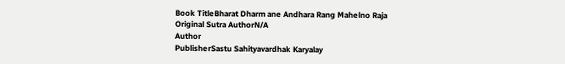Book TitleBharat Dharm ane Andhara Rang Mahelno Raja
Original Sutra AuthorN/A
Author
PublisherSastu Sahityavardhak Karyalay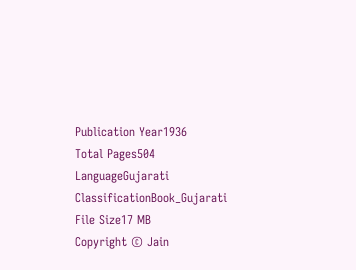Publication Year1936
Total Pages504
LanguageGujarati
ClassificationBook_Gujarati
File Size17 MB
Copyright © Jain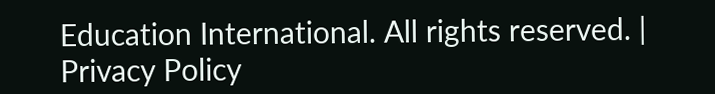Education International. All rights reserved. | Privacy Policy